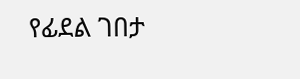የፊደል ገበታ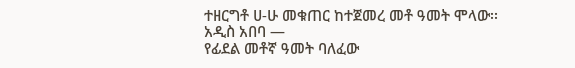ተዘርግቶ ሀ-ሁ መቁጠር ከተጀመረ መቶ ዓመት ሞላው፡፡
አዲስ አበባ —
የፊደል መቶኛ ዓመት ባለፈው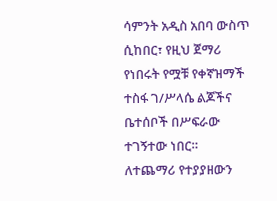ሳምንት አዲስ አበባ ውስጥ ሲከበር፣ የዚህ ጀማሪ የነበሩት የሟቹ የቀኛዝማች ተስፋ ገ/ሥላሴ ልጆችና ቤተሰቦች በሥፍራው ተገኝተው ነበር።
ለተጨማሪ የተያያዘውን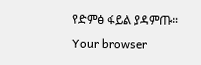የድምፅ ፋይል ያዳምጡ።
Your browser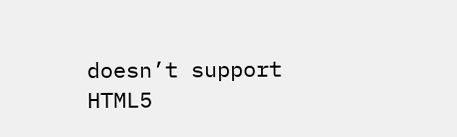doesn’t support HTML5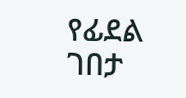የፊደል ገበታ